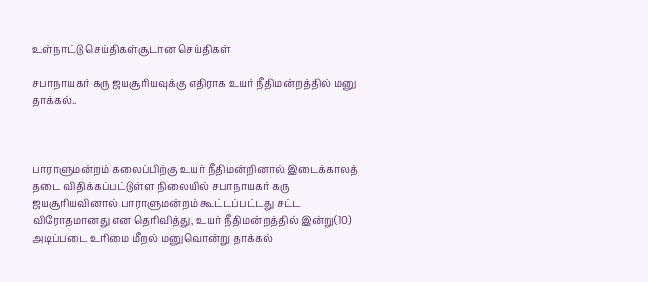உள்நாட்டு செய்திகள்சூடான செய்திகள்

சபாநாயகர் கரு ஜயசூரியவுக்கு எதிராக உயர் நீதிமன்றத்தில் மனு தாக்கல்..



பாராளுமன்றம் கலைப்பிற்கு உயர் நீதிமன்றினால் இடைக்காலத் தடை விதிக்கப்பட்டுள்ள நிலையில் சபாநாயகர் கரு ஜயசூரியவினால் பாராளுமன்றம் கூட்டப்பட்டது சட்ட விரோதமானது என தெரிவித்து, உயர் நீதிமன்றத்தில் இன்று(10) அடிப்படை உரிமை மீறல் மனுவொன்று தாக்கல்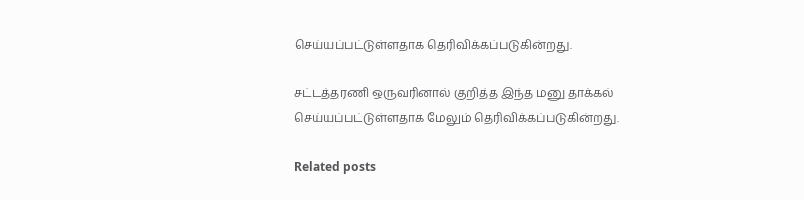செய்யப்பட்டுள்ளதாக தெரிவிக்கப்படுகின்றது.

சட்டத்தரணி ஒருவரினால் குறித்த இந்த மனு தாக்கல் செய்யப்பட்டுள்ளதாக மேலும் தெரிவிக்கப்படுகின்றது.

Related posts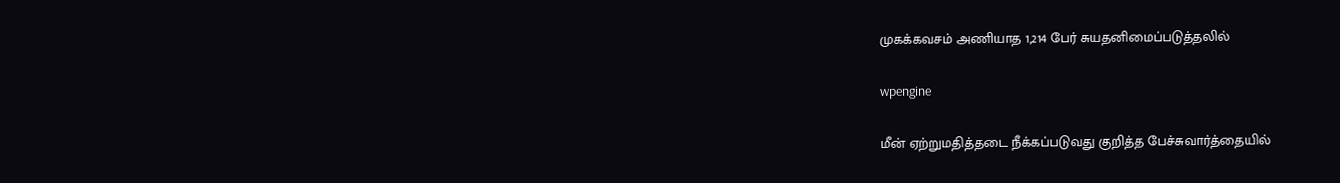முகக்கவசம் அணியாத 1,214 பேர் சுயதனிமைப்படுத்தலில்

wpengine

மீன் ஏற்றுமதித்தடை நீக்கப்படுவது குறித்த பேச்சுவார்த்தையில்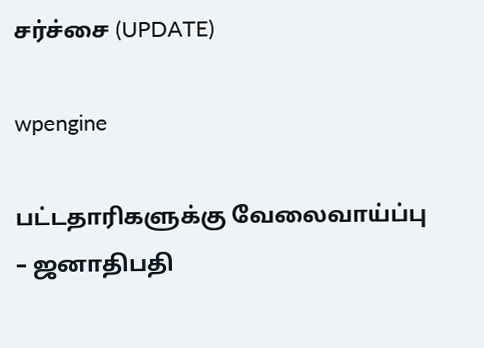சர்ச்சை (UPDATE)

wpengine

பட்டதாரிகளுக்கு வேலைவாய்ப்பு – ஜனாதிபதி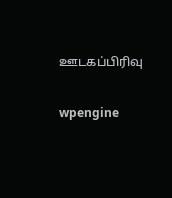ஊடகப்பிரிவு

wpengine